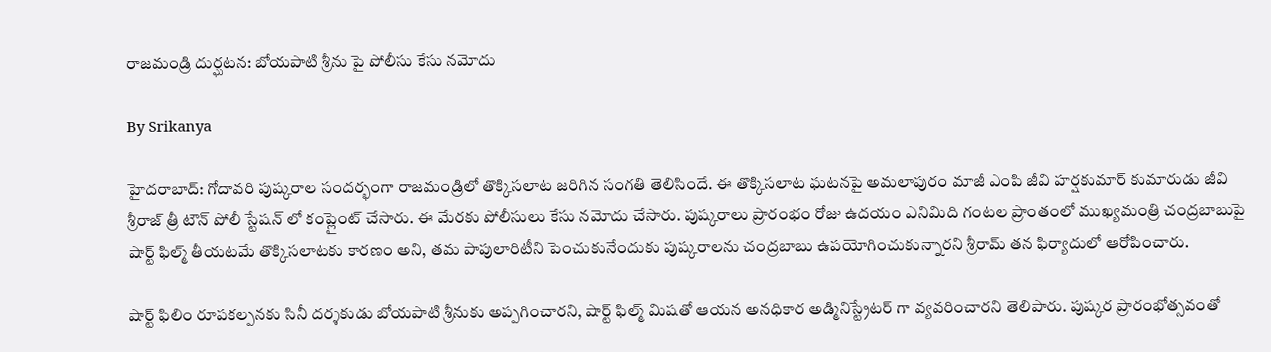రాజమండ్రి దుర్ఘటన: బోయపాటి శ్రీను పై పోలీసు కేసు నమోదు

By Srikanya

హైదరాబాద్: గోదావరి పుష్కరాల సందర్భంగా రాజమండ్రిలో తొక్కిసలాట జరిగిన సంగతి తెలిసిందే. ఈ తొక్కిసలాట ఘటనపై అమలాపురం మాజీ ఎంపి జీవి హర్షకుమార్ కుమారుడు జీవి శ్రీరాజ్ త్రీ టౌన్ పోలీ స్టేషన్ లో కంప్లైంట్ చేసారు. ఈ మేరకు పోలీసులు కేసు నమోదు చేసారు. పుష్కరాలు ప్రారంభం రోజు ఉదయం ఎనిమిది గంటల ప్రాంతంలో ముఖ్యమంత్రి చంద్రబాబుపై షార్ట్ ఫిల్మ్ తీయటమే తొక్కిసలాటకు కారణం అని, తమ పాపులారిటీని పెంచుకునేందుకు పుష్కరాలను చంద్రబాబు ఉపయోగించుకున్నారని శ్రీరామ్ తన ఫిర్యాదులో ఆరోపించారు.

షార్ట్ ఫిలిం రూపకల్పనకు సినీ దర్శకుడు బోయపాటి శ్రీనుకు అప్పగించారని, షార్ట్ ఫిల్మ్ మిషతో ఆయన అనధికార అడ్మినిస్ట్రేటర్ గా వ్యవరించారని తెలిపారు. పుష్కర ప్రారంభోత్సవంతో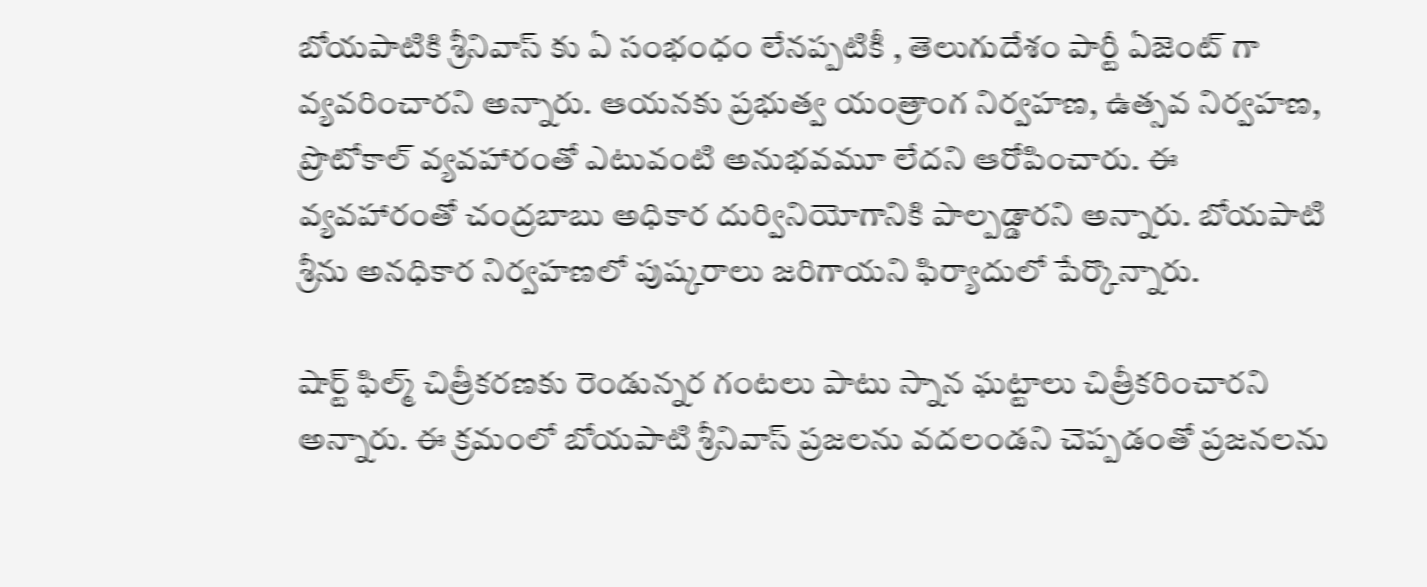బోయపాటికి శ్రీనివాస్ కు ఏ సంభంధం లేనప్పటికీ , తెలుగుదేశం పార్టీ ఏజెంట్ గా వ్యవరించారని అన్నారు. ఆయనకు ప్రభుత్వ యంత్రాంగ నిర్వహణ, ఉత్సవ నిర్వహణ, ప్రొటోకాల్ వ్యవహారంతో ఎటువంటి అనుభవమూ లేదని ఆరోపించారు. ఈ వ్యవహారంతో చంద్రబాబు అధికార దుర్వినియోగానికి పాల్పడ్డారని అన్నారు. బోయపాటి శ్రీను అనధికార నిర్వహణలో పుష్కరాలు జరిగాయని ఫిర్యాదులో పేర్కొన్నారు.

షార్ట్ ఫిల్మ్ చిత్రీకరణకు రెండున్నర గంటలు పాటు స్నాన ఘట్టాలు చిత్రీకరించారని అన్నారు. ఈ క్రమంలో బోయపాటి శ్రీనివాస్ ప్రజలను వదలండని చెప్పడంతో ప్రజనలను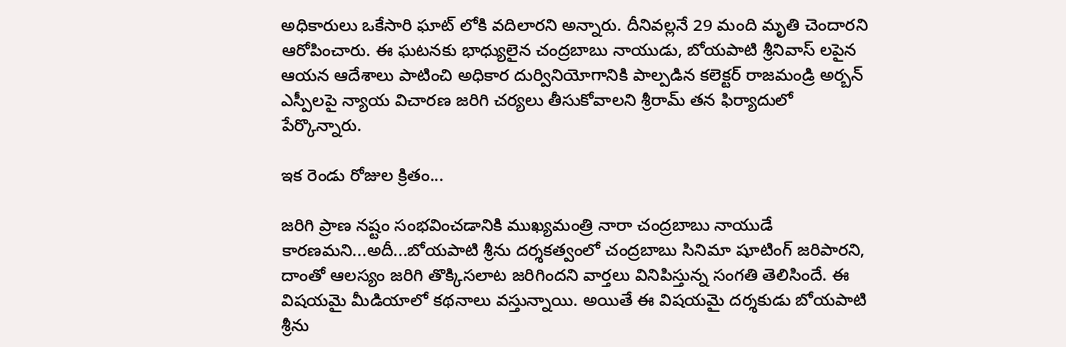అధికారులు ఒకేసారి ఘాట్ లోకి వదిలారని అన్నారు. దీనివల్లనే 29 మంది మృతి చెందారని ఆరోపించారు. ఈ ఘటనకు భాధ్యులైన చంద్రబాబు నాయుడు, బోయపాటి శ్రీనివాస్ లపైన ఆయన ఆదేశాలు పాటించి అధికార దుర్వినియోగానికి పాల్పడిన కలెక్టర్ రాజమండ్రి అర్బన్ ఎస్పీలపై న్యాయ విచారణ జరిగి చర్యలు తీసుకోవాలని శ్రీరామ్ తన ఫిర్యాదులో పేర్కొన్నారు.

ఇక రెండు రోజుల క్రితం...

జరిగి ప్రాణ నష్టం సంభవించడానికి ముఖ్యమంత్రి నారా చంద్రబాబు నాయుడే కారణమని...అదీ...బోయపాటి శ్రీను దర్శకత్వంలో చంద్రబాబు సినిమా షూటింగ్ జరిపారని, దాంతో ఆలస్యం జరిగి తొక్కిసలాట జరిగిందని వార్తలు వినిపిస్తున్న సంగతి తెలిసిందే. ఈ విషయమై మీడియాలో కథనాలు వస్తున్నాయి. అయితే ఈ విషయమై దర్శకుడు బోయపాటి శ్రీను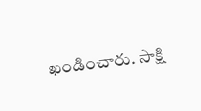ఖండించారు. సాక్షి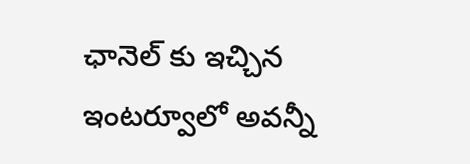ఛానెల్ కు ఇచ్చిన ఇంటర్వూలో అవన్నీ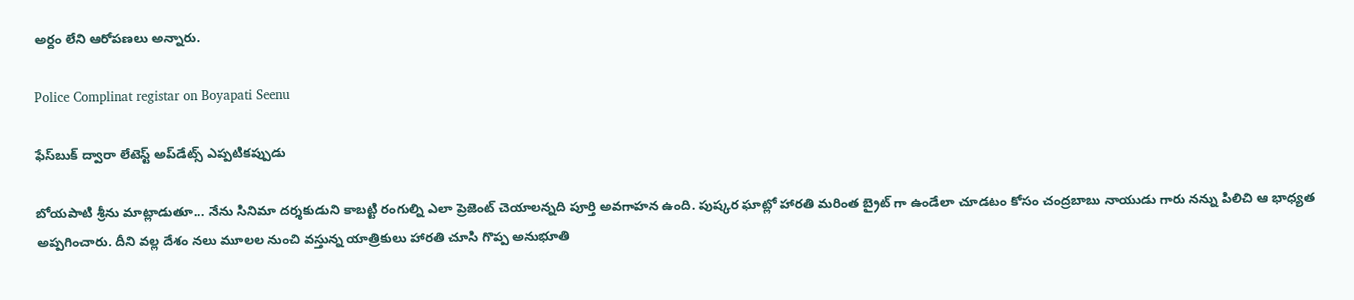అర్దం లేని ఆరోపణలు అన్నారు.

Police Complinat registar on Boyapati Seenu

ఫేస్‌బుక్ ద్వారా లేటెస్ట్ అప్‌డేట్స్ ఎప్పటికప్పుడు

బోయపాటి శ్రీను మాట్లాడుతూ... నేను సినిమా దర్శకుడుని కాబట్టి రంగుల్ని ఎలా ప్రెజెంట్ చెయాలన్నది పూర్తి అవగాహన ఉంది. పుష్కర ఘాట్లో హారతి మరింత బ్రైట్ గా ఉండేలా చూడటం కోసం చంద్రబాబు నాయుడు గారు నన్ను పిలిచి ఆ భాధ్యత అప్పగించారు. దీని వల్ల దేశం నలు మూలల నుంచి వస్తున్న యాత్రికులు హారతి చూసి గొప్ప అనుభూతి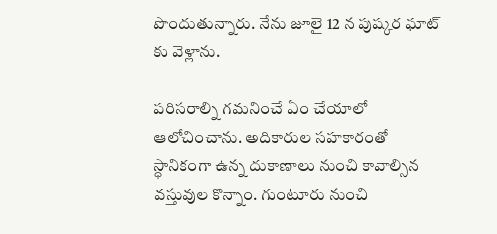పొందుతున్నారు. నేను జూలై 12 న పుష్కర ఘాట్ కు వెళ్లాను.

పరిసరాల్ని గమనించే ఏం చేయాలో ఆలోచించాను. అదికారుల సహకారంతో స్ధానికంగా ఉన్న దుకాణాలు నుంచి కావాల్సిన వస్తువుల కొన్నాం. గుంటూరు నుంచి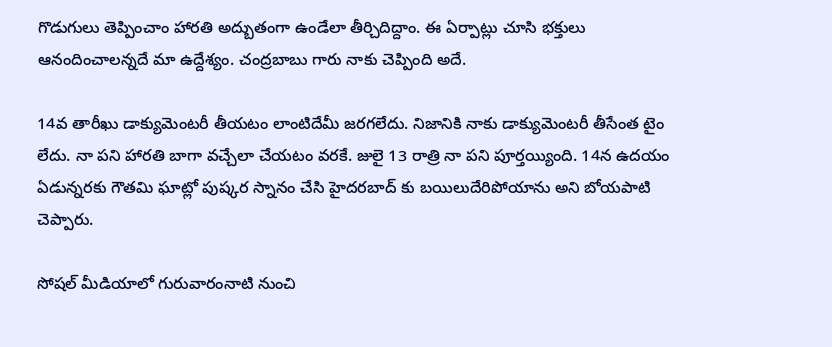గొడుగులు తెప్పించాం హారతి అద్బుతంగా ఉండేలా తీర్చిదిద్దాం. ఈ ఏర్పాట్లు చూసి భక్తులు ఆనందించాలన్నదే మా ఉద్దేశ్యం. చంద్రబాబు గారు నాకు చెప్పింది అదే.

14వ తారీఖు డాక్యుమెంటరీ తీయటం లాంటిదేమీ జరగలేదు. నిజానికి నాకు డాక్యుమెంటరీ తీసేంత టైం లేదు. నా పని హారతి బాగా వచ్చేలా చేయటం వరకే. జులై 13 రాత్రి నా పని పూర్తయ్యింది. 14న ఉదయం ఏడున్నరకు గౌతమి ఘాట్లో పుష్కర స్నానం చేసి హైదరబాద్ కు బయిలుదేరిపోయాను అని బోయపాటి చెప్పారు.

సోషల్ మీడియాలో గురువారంనాటి నుంచి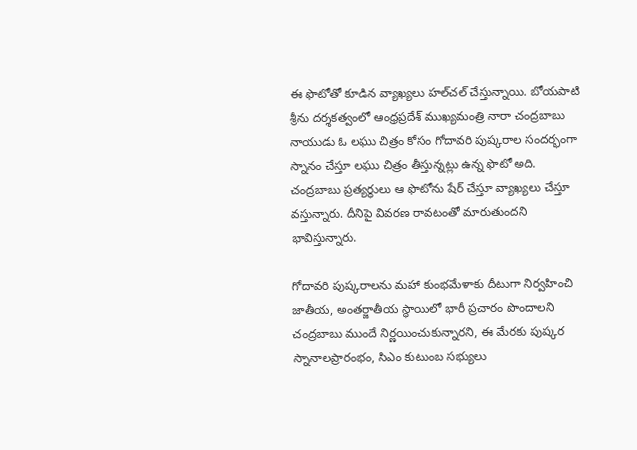ఈ ఫొటోతో కూడిన వ్యాఖ్యలు హల్‌చల్ చేస్తున్నాయి. బోయపాటి శ్రీను దర్శకత్వంలో ఆంధ్రప్రదేశ్ ముఖ్యమంత్రి నారా చంద్రబాబు నాయుడు ఓ లఘు చిత్రం కోసం గోదావరి పుష్కరాల సందర్భంగా స్నానం చేస్తూ లఘు చిత్రం తీస్తున్నట్లు ఉన్న ఫొటో అది. చంద్రబాబు ప్రత్యర్థులు ఆ ఫొటోను షేర్ చేస్తూ వ్యాఖ్యలు చేస్తూ వస్తున్నారు. దీనిపై వివరణ రావటంతో మారుతుందని భావిస్తున్నారు.

గోదావరి పుష్కరాలను మహా కుంభమేళాకు దీటుగా నిర్వహించి జాతీయ, అంతర్జాతీయ స్థాయిలో భారీ ప్రచారం పొందాలని చంద్రబాబు ముందే నిర్ణయించుకున్నారని, ఈ మేరకు పుష్కర స్నానాలప్రారంభం, సిఎం కుటుంబ సభ్యులు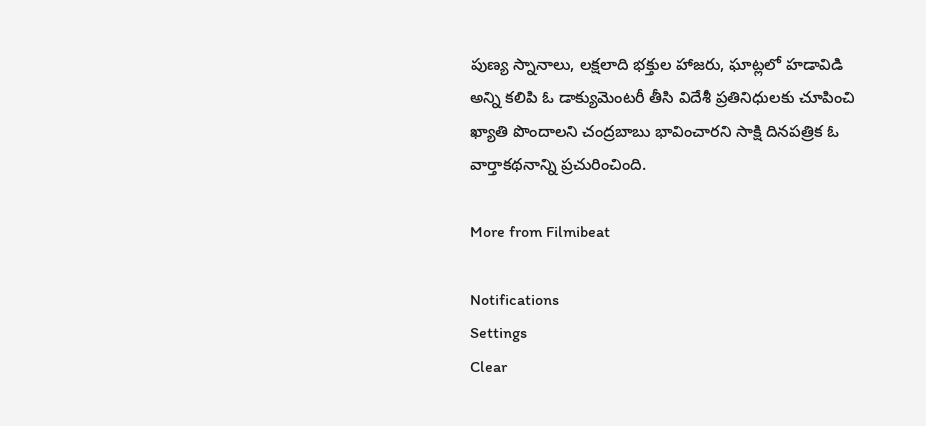పుణ్య స్నానాలు, లక్షలాది భక్తుల హాజరు, ఘాట్లలో హడావిడి అన్ని కలిపి ఓ డాక్యుమెంటరీ తీసి విదేశీ ప్రతినిధులకు చూపించి ఖ్యాతి పొందాలని చంద్రబాబు భావించారని సాక్షి దినపత్రిక ఓ వార్తాకథనాన్ని ప్రచురించింది.

More from Filmibeat

Notifications
Settings
Clear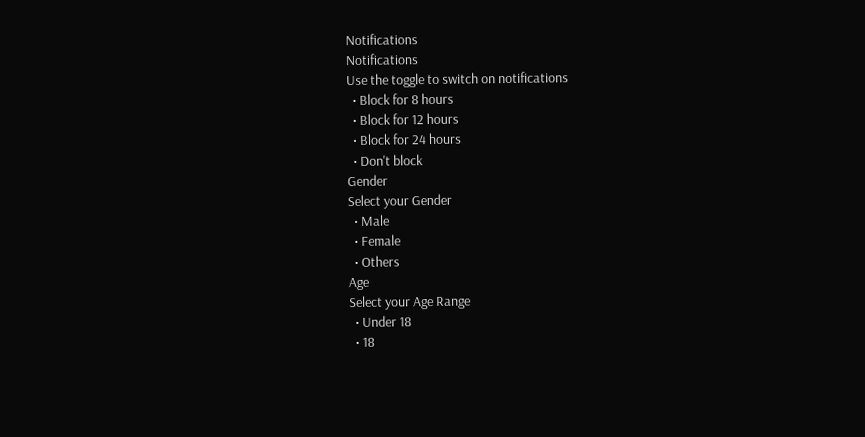Notifications
Notifications
Use the toggle to switch on notifications
  • Block for 8 hours
  • Block for 12 hours
  • Block for 24 hours
  • Don't block
Gender
Select your Gender
  • Male
  • Female
  • Others
Age
Select your Age Range
  • Under 18
  • 18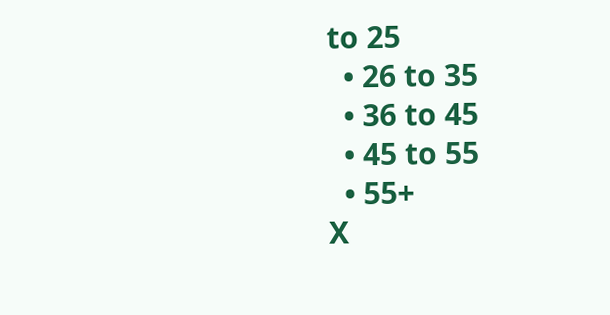to 25
  • 26 to 35
  • 36 to 45
  • 45 to 55
  • 55+
X